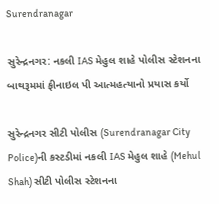Surendranagar

સુરેન્દ્રનગર: નકલી IAS મેહુલ શાહે પોલીસ સ્ટેશનના બાથરૂમમાં ફીનાઇલ પી આત્મહત્યાનો પ્રયાસ કર્યો

સુરેન્દ્રનગર સીટી પોલીસ (Surendranagar City Police)ની કસ્ટડીમાં નકલી IAS મેહુલ શાહે (Mehul Shah) સીટી પોલીસ સ્ટેશનના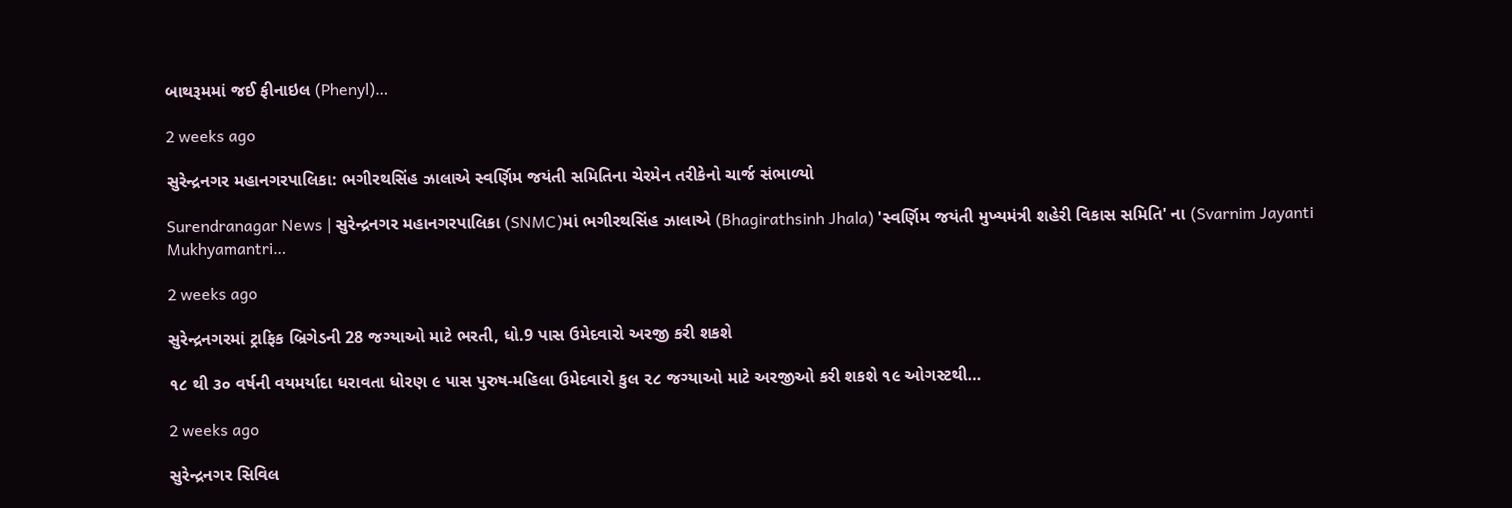બાથરૂમમાં જઈ ફીનાઇલ (Phenyl)…

2 weeks ago

સુરેન્દ્રનગર મહાનગરપાલિકા: ભગીરથસિંહ ઝાલાએ સ્વર્ણિમ જયંતી સમિતિના ચેરમેન તરીકેનો ચાર્જ સંભાળ્યો

Surendranagar News | સુરેન્દ્રનગર મહાનગરપાલિકા (SNMC)માં ભગીરથસિંહ ઝાલાએ (Bhagirathsinh Jhala) 'સ્વર્ણિમ જયંતી મુખ્યમંત્રી શહેરી વિકાસ સમિતિ' ના (Svarnim Jayanti Mukhyamantri…

2 weeks ago

સુરેન્દ્રનગરમાં ટ્રાફિક બ્રિગેડની 28 જગ્યાઓ માટે ભરતી, ધો.9 પાસ ઉમેદવારો અરજી કરી શકશે

૧૮ થી ૩૦ વર્ષની વયમર્યાદા ધરાવતા ધોરણ ૯ પાસ પુરુષ-મહિલા ઉમેદવારો કુલ ૨૮ જગ્યાઓ માટે અરજીઓ કરી શકશે ૧૯ ઓગસ્ટથી…

2 weeks ago

સુરેન્દ્રનગર સિવિલ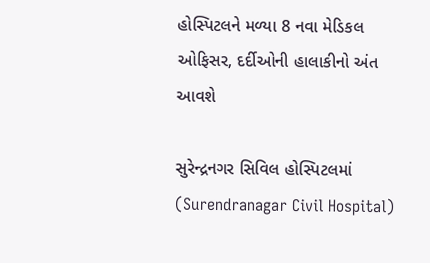હોસ્પિટલને મળ્યા 8 નવા મેડિકલ ઓફિસર, દર્દીઓની હાલાકીનો અંત આવશે

સુરેન્દ્રનગર સિવિલ હોસ્પિટલમાં (Surendranagar Civil Hospital)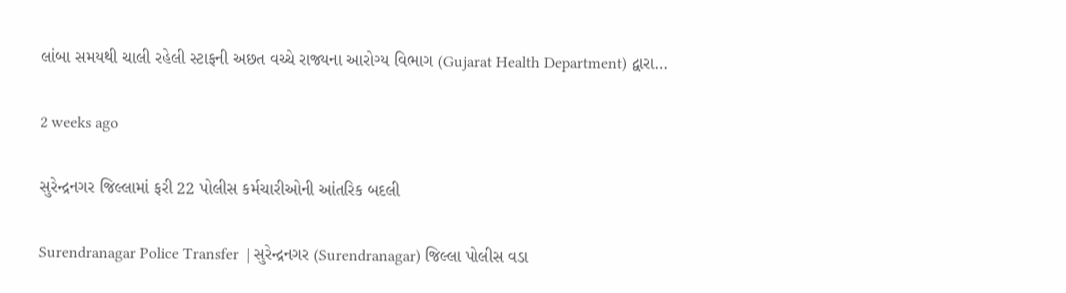લાંબા સમયથી ચાલી રહેલી સ્ટાફની અછત વચ્ચે રાજ્યના આરોગ્ય વિભાગ (Gujarat Health Department) દ્વારા…

2 weeks ago

સુરેન્દ્રનગર જિલ્લામાં ફરી 22 પોલીસ કર્મચારીઓની આંતરિક બદલી

Surendranagar Police Transfer  | સુરેન્દ્રનગર (Surendranagar) જિલ્લા પોલીસ વડા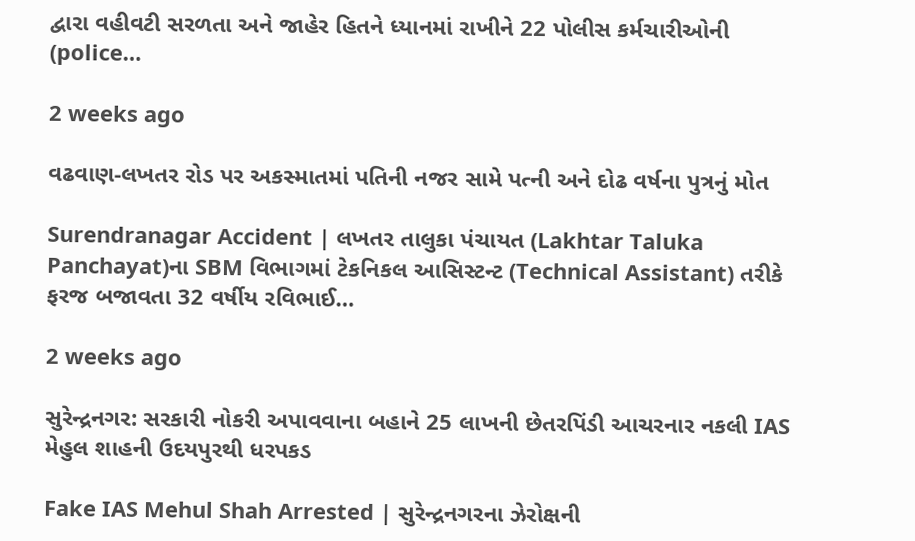દ્વારા વહીવટી સરળતા અને જાહેર હિતને ધ્યાનમાં રાખીને 22 પોલીસ કર્મચારીઓની (police…

2 weeks ago

વઢવાણ-લખતર રોડ પર અકસ્માતમાં પતિની નજર સામે પત્ની અને દોઢ વર્ષના પુત્રનું મોત

Surendranagar Accident | લખતર તાલુકા પંચાયત (Lakhtar Taluka Panchayat)ના SBM વિભાગમાં ટેકનિકલ આસિસ્ટન્ટ (Technical Assistant) તરીકે ફરજ બજાવતા 32 વર્ષીય રવિભાઈ…

2 weeks ago

સુરેન્દ્રનગર: સરકારી નોકરી અપાવવાના બહાને 25 લાખની છેતરપિંડી આચરનાર નકલી IAS મેહુલ શાહની ઉદયપુરથી ધરપકડ

Fake IAS Mehul Shah Arrested | સુરેન્દ્રનગરના ઝેરોક્ષની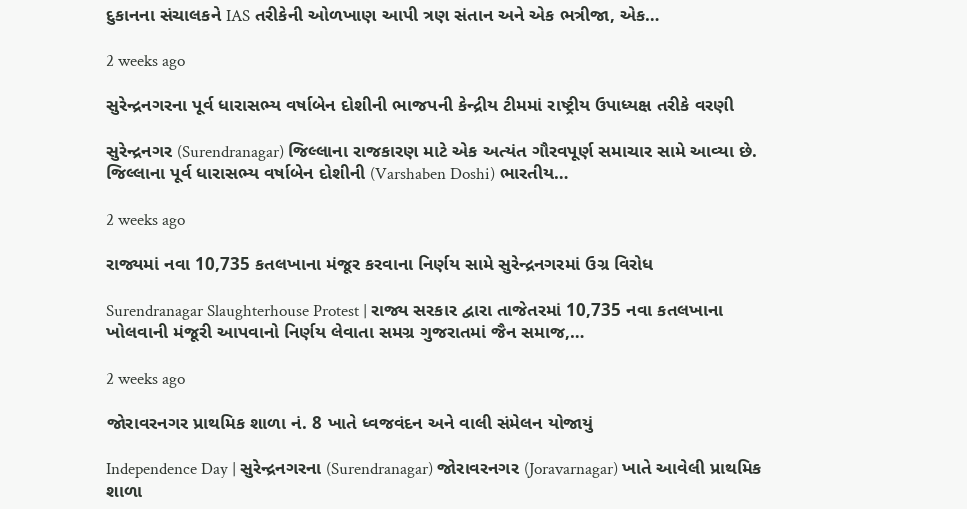દુકાનના સંચાલકને IAS તરીકેની ઓળખાણ આપી ત્રણ સંતાન અને એક ભત્રીજા, એક…

2 weeks ago

સુરેન્દ્રનગરના પૂર્વ ધારાસભ્ય વર્ષાબેન દોશીની ભાજપની કેન્દ્રીય ટીમમાં રાષ્ટ્રીય ઉપાધ્યક્ષ તરીકે વરણી

સુરેન્દ્રનગર (Surendranagar) જિલ્લાના રાજકારણ માટે એક અત્યંત ગૌરવપૂર્ણ સમાચાર સામે આવ્યા છે. જિલ્લાના પૂર્વ ધારાસભ્ય વર્ષાબેન દોશીની (Varshaben Doshi) ભારતીય…

2 weeks ago

રાજ્યમાં નવા 10,735 કતલખાના મંજૂર કરવાના નિર્ણય સામે સુરેન્દ્રનગરમાં ઉગ્ર વિરોધ

Surendranagar Slaughterhouse Protest | રાજ્ય સરકાર દ્વારા તાજેતરમાં 10,735 નવા કતલખાના ખોલવાની મંજૂરી આપવાનો નિર્ણય લેવાતા સમગ્ર ગુજરાતમાં જૈન સમાજ,…

2 weeks ago

જોરાવરનગર પ્રાથમિક શાળા નં. 8 ખાતે ધ્વજવંદન અને વાલી સંમેલન યોજાયું

Independence Day | સુરેન્દ્રનગરના (Surendranagar) જોરાવરનગર (Joravarnagar) ખાતે આવેલી પ્રાથમિક શાળા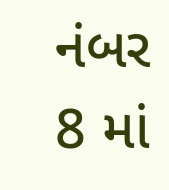નંબર 8 માં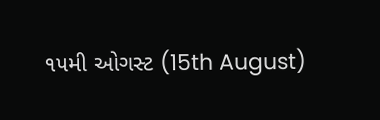૧૫મી ઓગસ્ટ (15th August)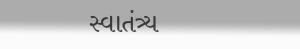સ્વાતંત્ર્ય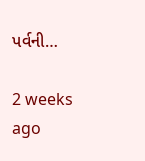પર્વની…

2 weeks ago